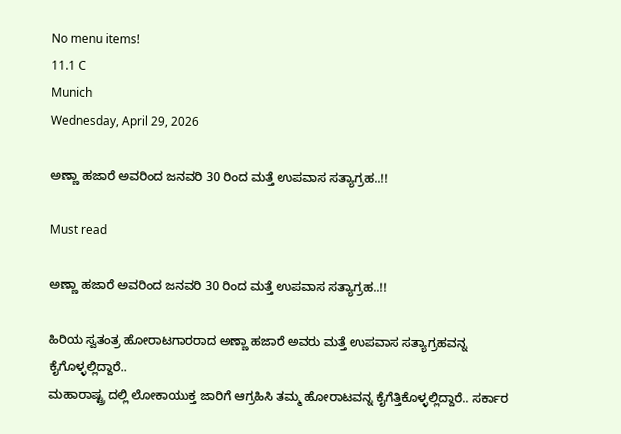No menu items!
11.1 C
Munich
Wednesday, April 29, 2026

ಅಣ್ಣಾ ಹಜಾರೆ ಅವರಿಂದ ಜನವರಿ 30 ರಿಂದ ಮತ್ತೆ ಉಪವಾಸ ಸತ್ಯಾಗ್ರಹ..!!

Must read

ಅಣ್ಣಾ ಹಜಾರೆ ಅವರಿಂದ ಜನವರಿ 30 ರಿಂದ ಮತ್ತೆ ಉಪವಾಸ ಸತ್ಯಾಗ್ರಹ..!!

ಹಿರಿಯ ಸ್ವತಂತ್ರ ಹೋರಾಟಗಾರರಾದ ಅಣ್ಣಾ ಹಜಾರೆ ಅವರು ಮತ್ತೆ ಉಪವಾಸ ಸತ್ಯಾಗ್ರಹವನ್ನ ಕೈಗೊಳ್ಳಲ್ಲಿದ್ದಾರೆ..
ಮಹಾರಾಷ್ಟ್ರ ದಲ್ಲಿ ಲೋಕಾಯುಕ್ತ ಜಾರಿಗೆ ಆಗ್ರಹಿಸಿ ತಮ್ಮ ಹೋರಾಟವನ್ನ ಕೈಗೆತ್ತಿಕೊಳ್ಳಲ್ಲಿದ್ದಾರೆ.. ಸರ್ಕಾರ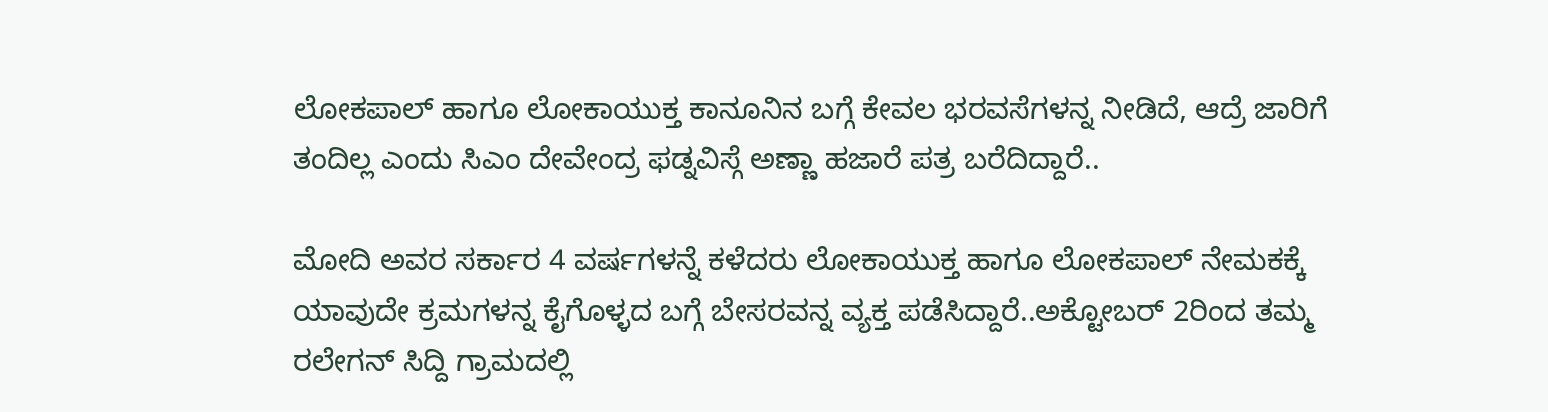ಲೋಕಪಾಲ್ ಹಾಗೂ ಲೋಕಾಯುಕ್ತ ಕಾನೂನಿನ ಬಗ್ಗೆ ಕೇವಲ ಭರವಸೆಗಳನ್ನ ನೀಡಿದೆ, ಆದ್ರೆ ಜಾರಿಗೆ ತಂದಿಲ್ಲ ಎಂದು ಸಿಎಂ ದೇವೇಂದ್ರ ಫಡ್ನವಿಸ್ಗೆ ಅಣ್ಣಾ ಹಜಾರೆ ಪತ್ರ ಬರೆದಿದ್ದಾರೆ..

ಮೋದಿ ಅವರ ಸರ್ಕಾರ 4 ವರ್ಷಗಳನ್ನೆ ಕಳೆದರು ಲೋಕಾಯುಕ್ತ ಹಾಗೂ ಲೋಕಪಾಲ್ ನೇಮಕಕ್ಕೆ ಯಾವುದೇ ಕ್ರಮಗಳನ್ನ ಕೈಗೊಳ್ಳದ ಬಗ್ಗೆ ಬೇಸರವನ್ನ ವ್ಯಕ್ತ ಪಡೆಸಿದ್ದಾರೆ..ಅಕ್ಟೋಬರ್ 2ರಿಂದ ತಮ್ಮ ರಲೇಗನ್ ಸಿದ್ದಿ ಗ್ರಾಮದಲ್ಲಿ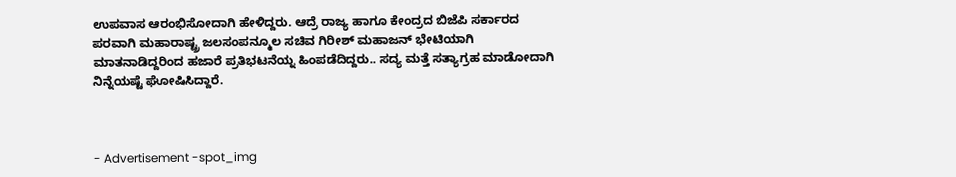ಉಪವಾಸ ಆರಂಭಿಸೋದಾಗಿ ಹೇಳಿದ್ದರು. ಆದ್ರೆ ರಾಜ್ಯ ಹಾಗೂ ಕೇಂದ್ರದ ಬಿಜೆಪಿ ಸರ್ಕಾರದ ಪರವಾಗಿ ಮಹಾರಾಷ್ಟ್ರ ಜಲಸಂಪನ್ಮೂಲ ಸಚಿವ ಗಿರೀಶ್ ಮಹಾಜನ್ ಭೇಟಿಯಾಗಿ ಮಾತನಾಡಿದ್ದರಿಂದ ಹಜಾರೆ ಪ್ರತಿಭಟನೆಯ್ನ ಹಿಂಪಡೆದಿದ್ದರು.. ಸದ್ಯ ಮತ್ತೆ ಸತ್ಯಾಗ್ರಹ ಮಾಡೋದಾಗಿ ನಿನ್ನೆಯಷ್ಟೆ ಘೋಷಿಸಿದ್ದಾರೆ.



- Advertisement -spot_img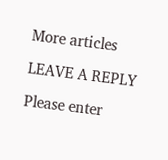More articles

LEAVE A REPLY

Please enter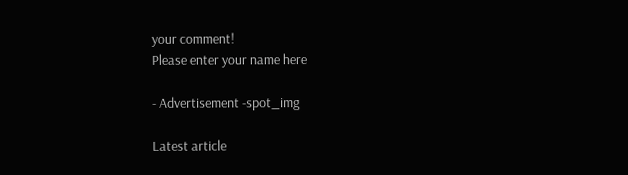your comment!
Please enter your name here

- Advertisement -spot_img

Latest article